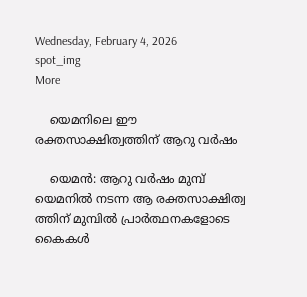Wednesday, February 4, 2026
spot_img
More

    യെമനിലെ ഈ രക്തസാക്ഷിത്വത്തിന് ആറു വര്‍ഷം

    യെമന്‍: ആറു വര്‍ഷം മുമ്പ് യെമനില്‍ നടന്ന ആ രക്തസാക്ഷിത്വ ത്തിന് മുമ്പില്‍ പ്രാര്‍ത്ഥനകളോടെ കൈകള്‍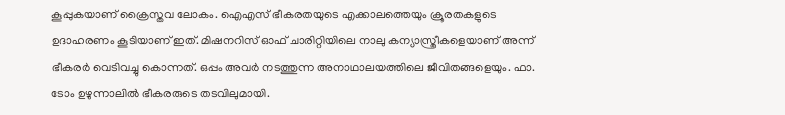കൂപ്പുകയാണ് ക്രൈസ്തവ ലോകം. ഐഎസ് ഭീകരതയുടെ എക്കാലത്തെയും ക്രൂരതകളുടെ ഉദാഹരണം കൂടിയാണ് ഇത്. മിഷനറിസ് ഓഫ് ചാരിറ്റിയിലെ നാലു കന്യാസ്ത്രീകളെയാണ് അന്ന് ഭീകരര്‍ വെടിവച്ചു കൊന്നത്. ഒപ്പം അവര്‍ നടത്തുന്ന അനാഥാലയത്തിലെ ജീവിതങ്ങളെയും. ഫാ. ടോം ഉഴുന്നാലില്‍ ഭീകരരുടെ തടവിലുമായി.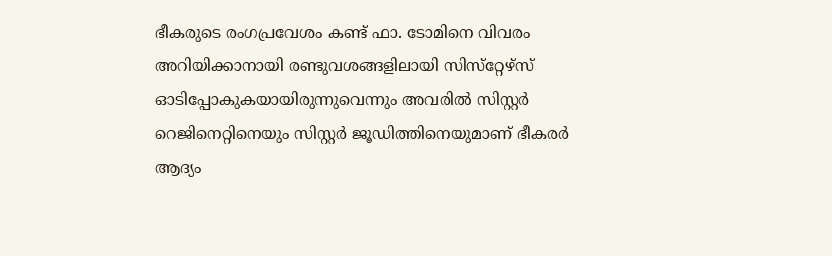ഭീകരുടെ രംഗപ്രവേശം കണ്ട് ഫാ. ടോമിനെ വിവരം അറിയിക്കാനായി രണ്ടുവശങ്ങളിലായി സിസ്‌റ്റേഴ്‌സ് ഓടിപ്പോകുകയായിരുന്നുവെന്നും അവരില്‍ സിസ്റ്റര്‍ റെജിനെറ്റിനെയും സിസ്റ്റര്‍ ജൂഡിത്തിനെയുമാണ് ഭീകരര്‍ ആദ്യം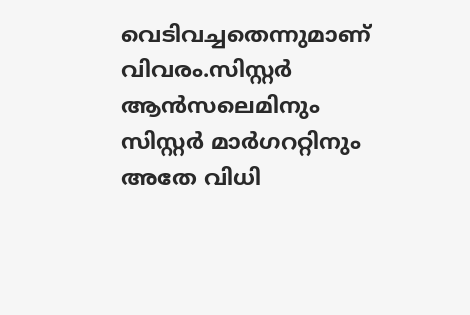വെടിവച്ചതെന്നുമാണ് വിവരം.സിസ്റ്റര്‍ ആന്‍സലെമിനും സിസ്റ്റര്‍ മാര്‍ഗററ്റിനും അതേ വിധി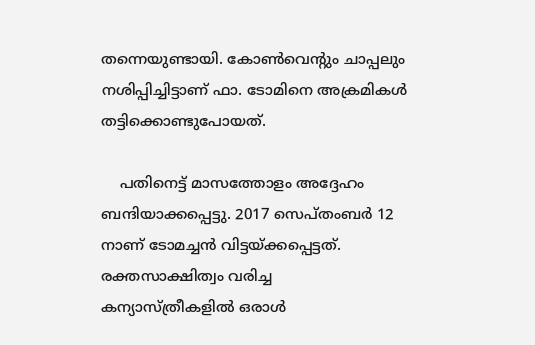തന്നെയുണ്ടായി. കോണ്‍വെന്റും ചാപ്പലും നശിപ്പിച്ചിട്ടാണ് ഫാ. ടോമിനെ അക്രമികള്‍ തട്ടിക്കൊണ്ടുപോയത്.

    പതിനെട്ട് മാസത്തോളം അദ്ദേഹം ബന്ദിയാക്കപ്പെട്ടു. 2017 സെപ്തംബര്‍ 12 നാണ് ടോമച്ചന്‍ വിട്ടയ്ക്കപ്പെട്ടത്. രക്തസാക്ഷിത്വം വരിച്ച കന്യാസ്ത്രീകളില്‍ ഒരാള്‍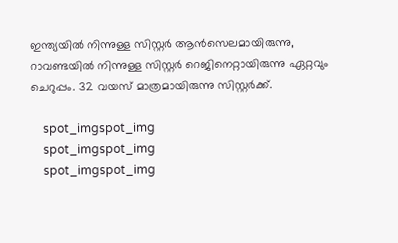ഇന്ത്യയില്‍ നിന്നുള്ള സിസ്റ്റര്‍ ആന്‍സെലമായിരുന്നു, റാവണ്ടയില്‍ നിന്നുള്ള സിസ്റ്റര്‍ റെജിനെറ്റായിരുന്നു ഏറ്റവും ചെറുപ്പം. 32 വയസ് മാത്രമായിരുന്നു സിസ്റ്റര്‍ക്ക്.

    spot_imgspot_img
    spot_imgspot_img
    spot_imgspot_img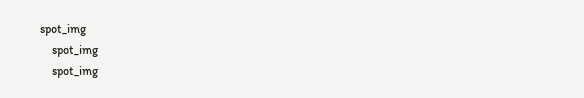spot_img
    spot_img
    spot_img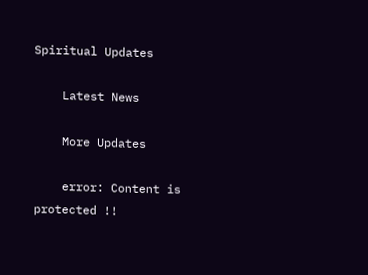Spiritual Updates

    Latest News

    More Updates

    error: Content is protected !!